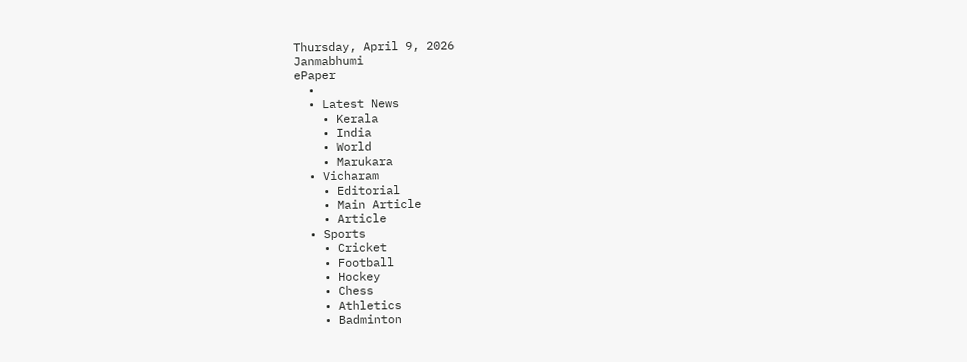Thursday, April 9, 2026
Janmabhumi
ePaper
  •
  • Latest News
    • Kerala
    • India
    • World
    • Marukara
  • Vicharam
    • Editorial
    • Main Article
    • Article
  • Sports
    • Cricket
    • Football
    • Hockey
    • Chess
    • Athletics
    • Badminton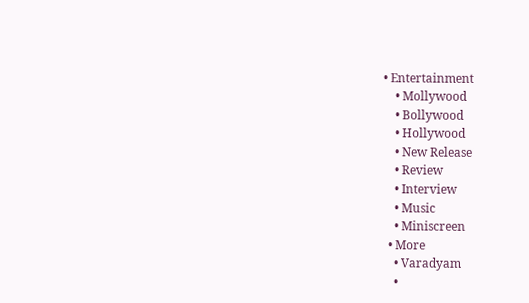• Entertainment
    • Mollywood
    • Bollywood
    • Hollywood
    • New Release
    • Review
    • Interview
    • Music
    • Miniscreen
  • More
    • Varadyam
    •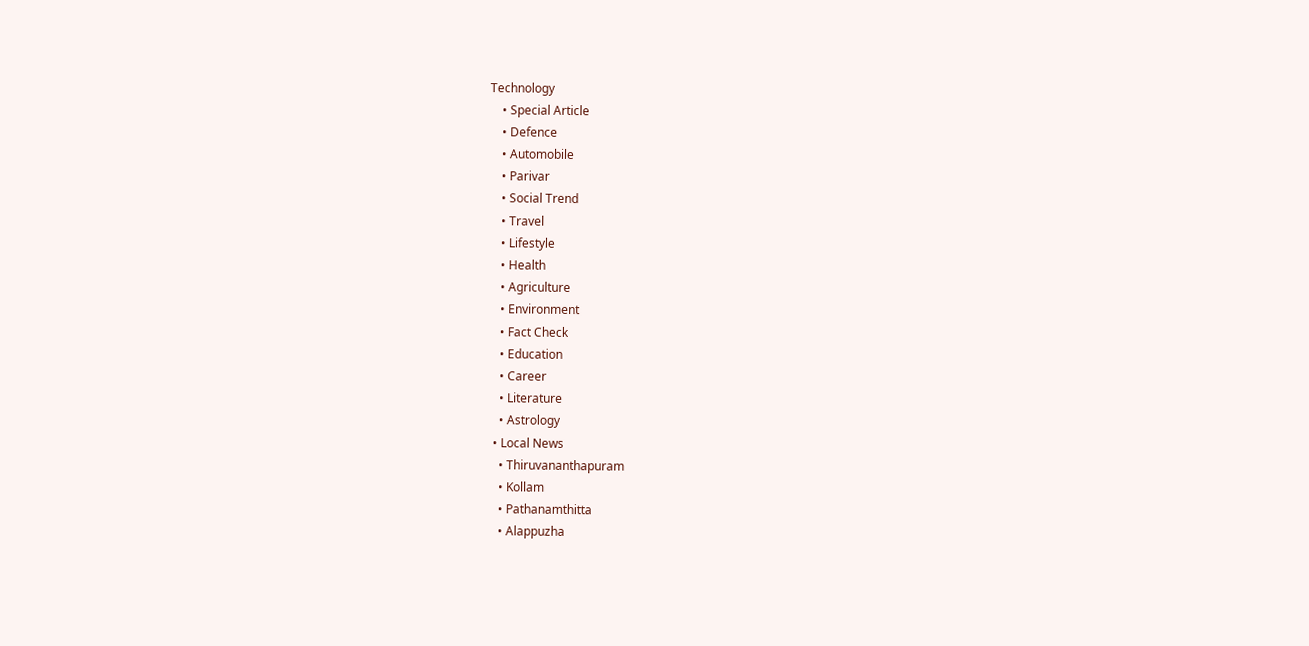Technology
    • Special Article
    • Defence
    • Automobile
    • Parivar
    • Social Trend
    • Travel
    • Lifestyle
    • Health
    • Agriculture
    • Environment
    • Fact Check
    • Education
    • Career
    • Literature
    • Astrology
  • Local News
    • Thiruvananthapuram
    • Kollam
    • Pathanamthitta
    • Alappuzha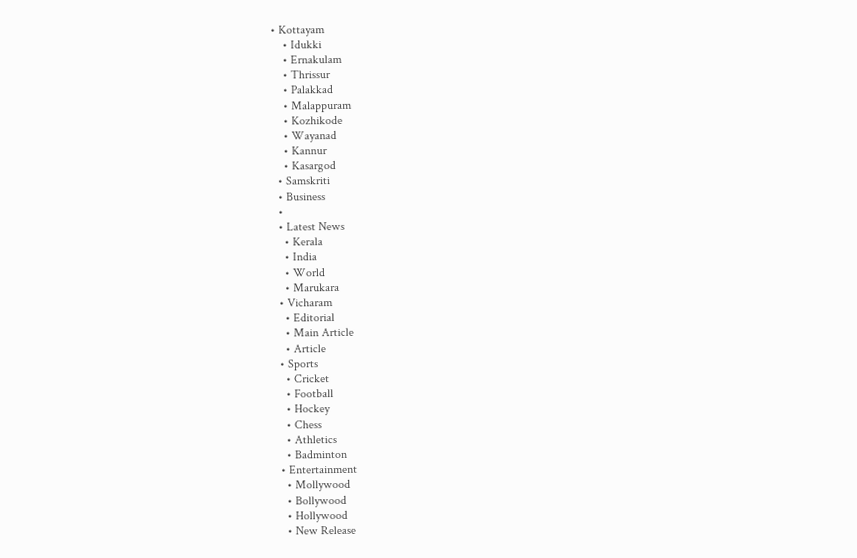• Kottayam
    • Idukki
    • Ernakulam
    • Thrissur
    • Palakkad
    • Malappuram
    • Kozhikode
    • Wayanad
    • Kannur
    • Kasargod
  • Samskriti
  • Business
  •
  • Latest News
    • Kerala
    • India
    • World
    • Marukara
  • Vicharam
    • Editorial
    • Main Article
    • Article
  • Sports
    • Cricket
    • Football
    • Hockey
    • Chess
    • Athletics
    • Badminton
  • Entertainment
    • Mollywood
    • Bollywood
    • Hollywood
    • New Release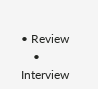• Review
    • Interview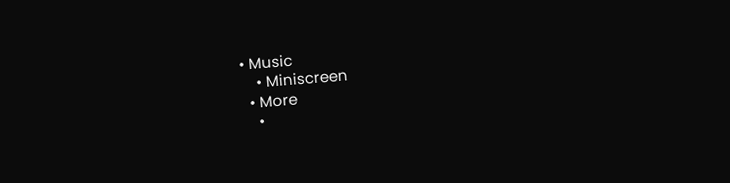• Music
    • Miniscreen
  • More
    •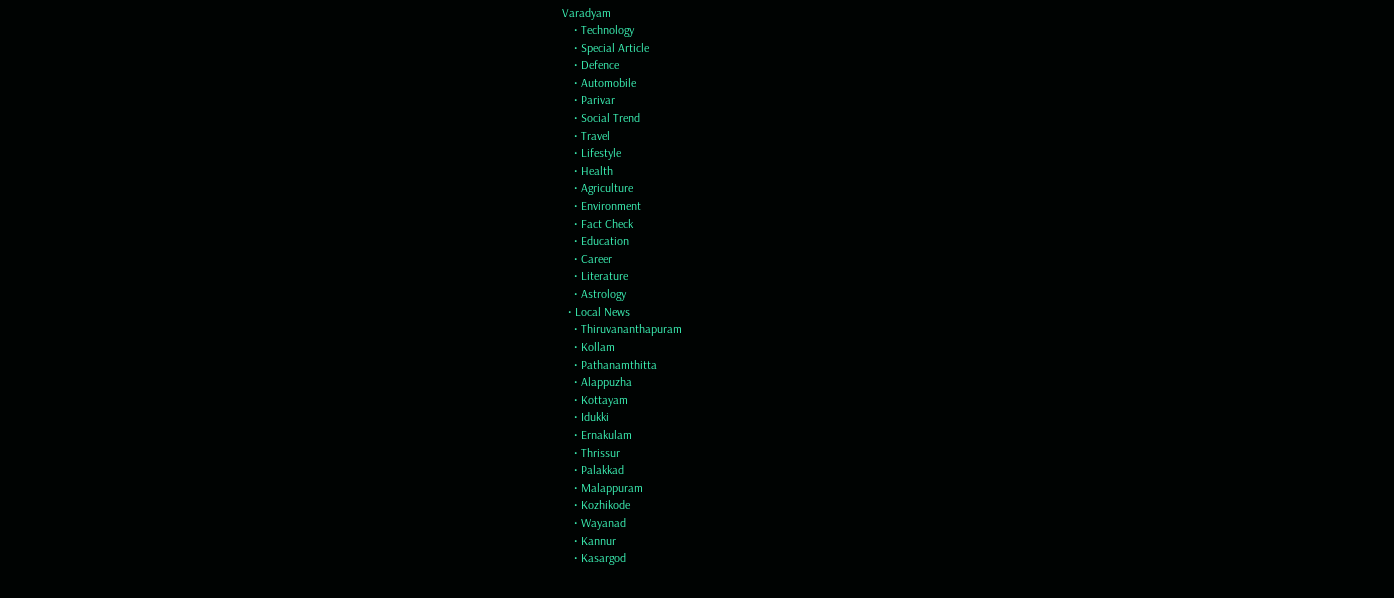Varadyam
    • Technology
    • Special Article
    • Defence
    • Automobile
    • Parivar
    • Social Trend
    • Travel
    • Lifestyle
    • Health
    • Agriculture
    • Environment
    • Fact Check
    • Education
    • Career
    • Literature
    • Astrology
  • Local News
    • Thiruvananthapuram
    • Kollam
    • Pathanamthitta
    • Alappuzha
    • Kottayam
    • Idukki
    • Ernakulam
    • Thrissur
    • Palakkad
    • Malappuram
    • Kozhikode
    • Wayanad
    • Kannur
    • Kasargod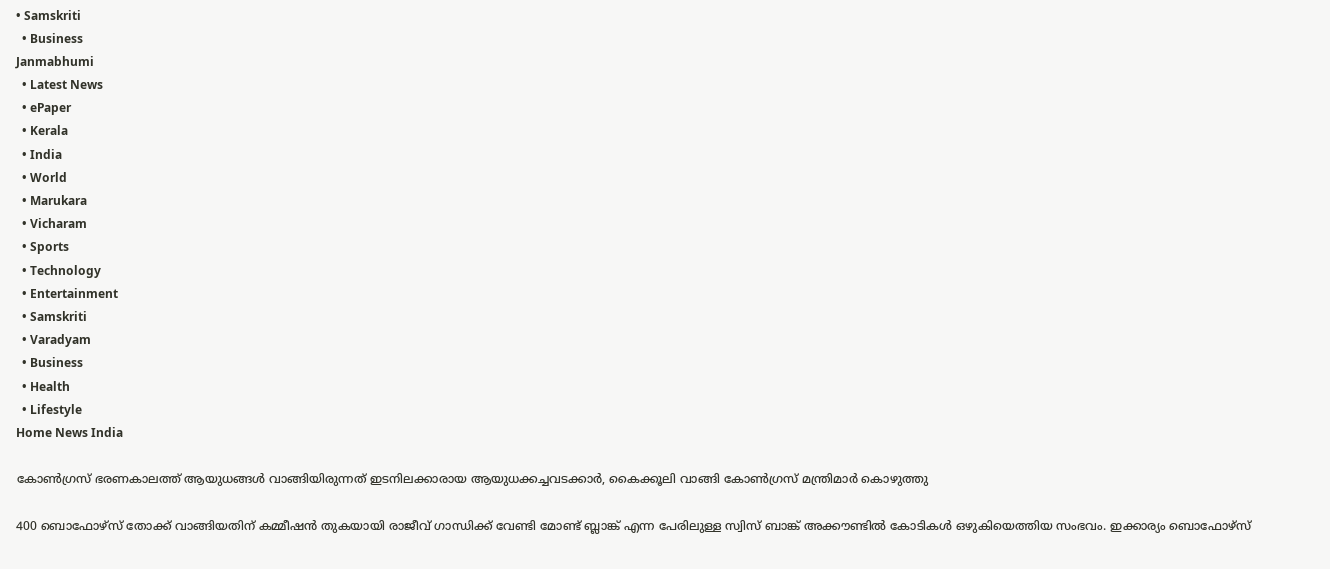• Samskriti
  • Business
Janmabhumi
  • Latest News
  • ePaper
  • Kerala
  • India
  • World
  • Marukara
  • Vicharam
  • Sports
  • Technology
  • Entertainment
  • Samskriti
  • Varadyam
  • Business
  • Health
  • Lifestyle
Home News India

കോണ്‍ഗ്രസ് ഭരണകാലത്ത് ആയുധങ്ങള്‍ വാങ്ങിയിരുന്നത് ഇടനിലക്കാരായ ആയുധക്കച്ചവടക്കാര്‍, കൈക്കൂലി വാങ്ങി കോണ്‍ഗ്രസ് മന്ത്രിമാര്‍ കൊഴുത്തു

400 ബൊഫോഴ്സ് തോക്ക് വാങ്ങിയതിന് കമ്മീഷന്‍ തുകയായി രാജീവ് ഗാന്ധിക്ക് വേണ്ടി മോണ്ട് ബ്ലാങ്ക് എന്ന പേരിലുള്ള സ്വിസ് ബാങ്ക് അക്കൗണ്ടില്‍ കോടികള്‍ ഒഴുകിയെത്തിയ സംഭവം. ഇക്കാര്യം ബൊഫോഴ്സ്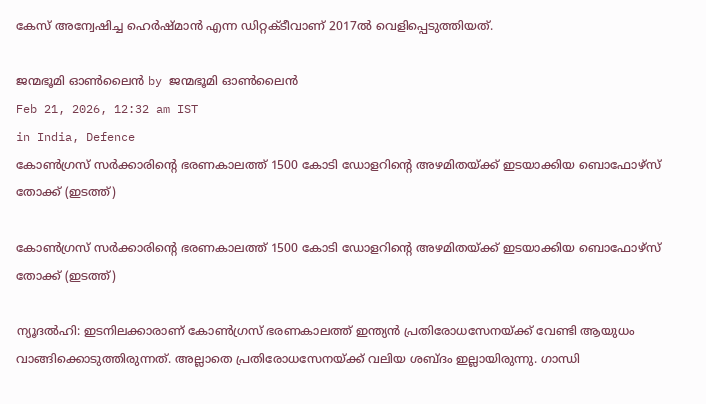കേസ് അന്വേഷിച്ച ഹെര്‍ഷ്മാന്‍ എന്ന ഡിറ്റക്ടീവാണ് 2017ല്‍ വെളിപ്പെടുത്തിയത്.

ജന്മഭൂമി ഓണ്‍ലൈന്‍ by ജന്മഭൂമി ഓണ്‍ലൈന്‍
Feb 21, 2026, 12:32 am IST
in India, Defence
കോണ്‍ഗ്രസ് സര്‍ക്കാരിന്‍റെ ഭരണകാലത്ത് 1500 കോടി ഡോളറിന്‍റെ അഴമിതയ്ക്ക് ഇടയാക്കിയ ബൊഫോഴ്സ് തോക്ക് (ഇടത്ത്)

കോണ്‍ഗ്രസ് സര്‍ക്കാരിന്‍റെ ഭരണകാലത്ത് 1500 കോടി ഡോളറിന്‍റെ അഴമിതയ്ക്ക് ഇടയാക്കിയ ബൊഫോഴ്സ് തോക്ക് (ഇടത്ത്)

ന്യൂദല്‍ഹി: ഇടനിലക്കാരാണ് കോണ്‍ഗ്രസ് ഭരണകാലത്ത് ഇന്ത്യന്‍ പ്രതിരോധസേനയ്‌ക്ക് വേണ്ടി ആയുധം വാങ്ങിക്കൊടുത്തിരുന്നത്. അല്ലാതെ പ്രതിരോധസേനയ്‌ക്ക് വലിയ ശബ്ദം ഇല്ലായിരുന്നു. ഗാന്ധി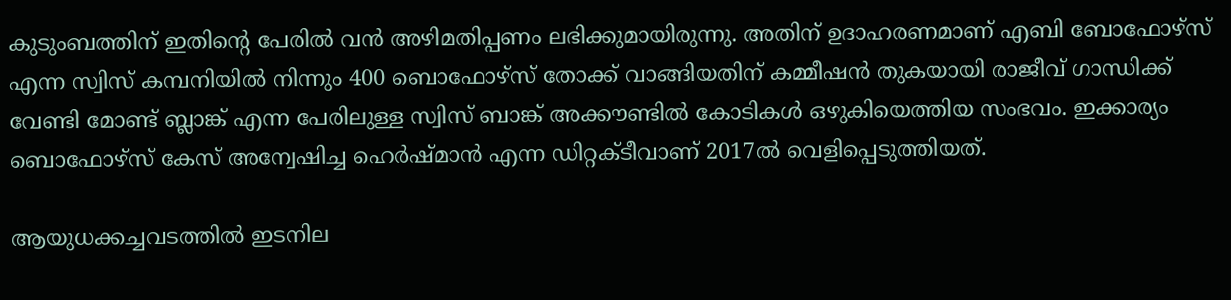കുടുംബത്തിന് ഇതിന്റെ പേരില്‍ വന്‍ അഴിമതിപ്പണം ലഭിക്കുമായിരുന്നു. അതിന് ഉദാഹരണമാണ് എബി ബോഫോഴ്സ് എന്ന സ്വിസ് കമ്പനിയില്‍ നിന്നും 400 ബൊഫോഴ്സ് തോക്ക് വാങ്ങിയതിന് കമ്മീഷന്‍ തുകയായി രാജീവ് ഗാന്ധിക്ക് വേണ്ടി മോണ്ട് ബ്ലാങ്ക് എന്ന പേരിലുള്ള സ്വിസ് ബാങ്ക് അക്കൗണ്ടില്‍ കോടികള്‍ ഒഴുകിയെത്തിയ സംഭവം. ഇക്കാര്യം ബൊഫോഴ്സ് കേസ് അന്വേഷിച്ച ഹെര്‍ഷ്മാന്‍ എന്ന ഡിറ്റക്ടീവാണ് 2017ല്‍ വെളിപ്പെടുത്തിയത്.

ആയുധക്കച്ചവടത്തില്‍ ഇടനില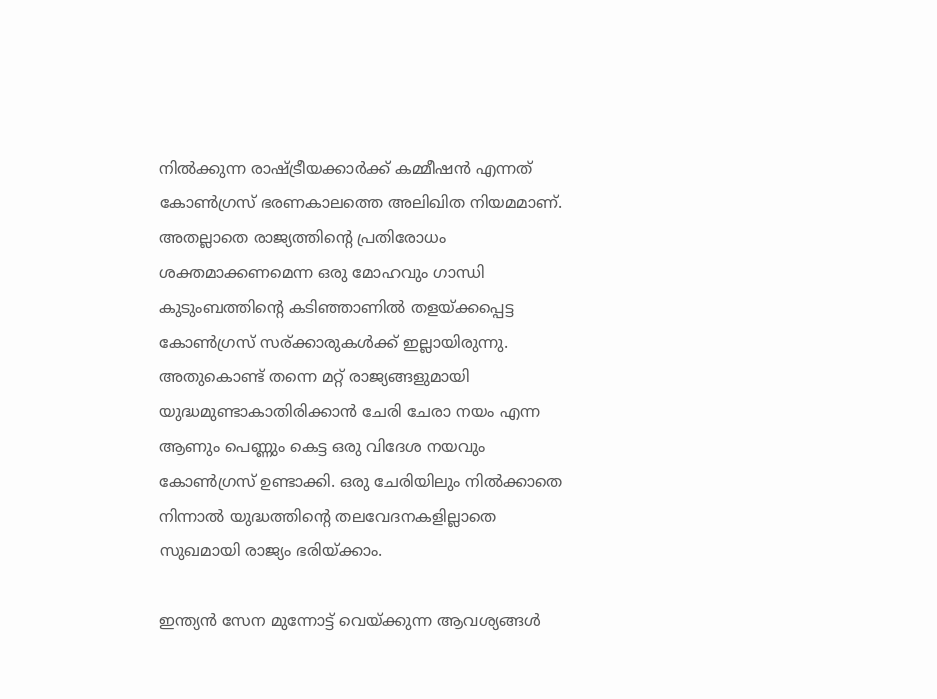നില്‍ക്കുന്ന രാഷ്‌ട്രീയക്കാര്‍ക്ക് കമ്മീഷന്‍ എന്നത് കോണ്‍ഗ്രസ് ഭരണകാലത്തെ അലിഖിത നിയമമാണ്. അതല്ലാതെ രാജ്യത്തിന്റെ പ്രതിരോധം ശക്തമാക്കണമെന്ന ഒരു മോഹവും ഗാന്ധി കുടുംബത്തിന്റെ കടിഞ്ഞാണില്‍ തളയ്‌ക്കപ്പെട്ട കോണ്‍ഗ്രസ് സര്ക്കാരുകള്‍ക്ക് ഇല്ലായിരുന്നു. അതുകൊണ്ട് തന്നെ മറ്റ് രാജ്യങ്ങളുമായി യുദ്ധമുണ്ടാകാതിരിക്കാന്‍ ചേരി ചേരാ നയം എന്ന ആണും പെണ്ണും കെട്ട ഒരു വിദേശ നയവും കോണ്‍ഗ്രസ് ഉണ്ടാക്കി. ഒരു ചേരിയിലും നില്‍ക്കാതെ നിന്നാല്‍ യുദ്ധത്തിന്റെ തലവേദനകളില്ലാതെ സുഖമായി രാജ്യം ഭരിയ്‌ക്കാം.

ഇന്ത്യന്‍ സേന മുന്നോട്ട് വെയ്‌ക്കുന്ന ആവശ്യങ്ങള്‍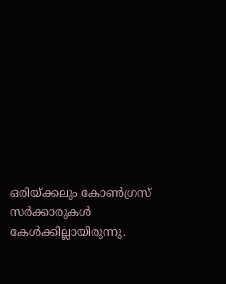ഒരിയ്‌ക്കലും കോണ്‍ഗ്രസ് സര്‍ക്കാരുകള്‍ കേള്‍ക്കില്ലായിരുന്നു.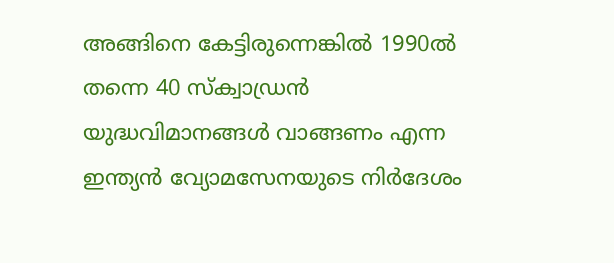അങ്ങിനെ കേട്ടിരുന്നെങ്കില്‍ 1990ല്‍ തന്നെ 40 സ്ക്വാഡ്രന്‍ യുദ്ധവിമാനങ്ങള്‍ വാങ്ങണം എന്ന ഇന്ത്യന്‍ വ്യോമസേനയുടെ നിര്‍ദേശം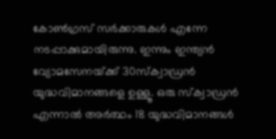കോണ്‍ഗ്രസ് സര്‍ക്കാരുകള്‍ എന്നേ നടപ്പാക്കുമായിരുന്നു. ഇന്നും ഇന്ത്യന്‍ വ്യോമസേനയ്‌ക്ക് 30സ്ക്വാഡ്രന്‍ യുദ്ധവിമാനങ്ങളെ ഉള്ളൂ. ഒരു സ്ക്വാഡ്രന്‍ എന്നാല്‍ അര്‍ത്ഥം 18 യുദ്ധവിമാനങ്ങള്‍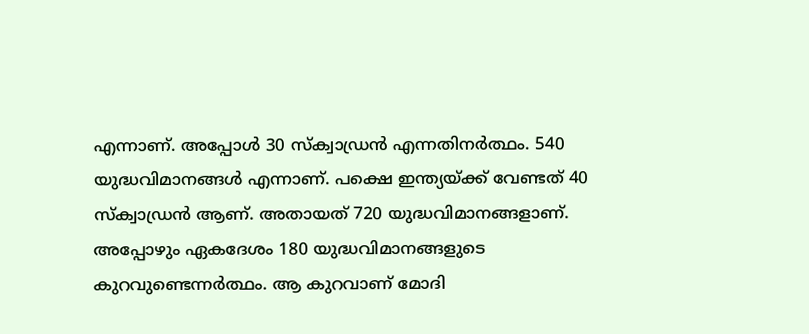എന്നാണ്. അപ്പോള്‍ 30 സ്ക്വാഡ്രന്‍ എന്നതിനര്‍ത്ഥം. 540 യുദ്ധവിമാനങ്ങള്‍ എന്നാണ്. പക്ഷെ ഇന്ത്യയ്‌ക്ക് വേണ്ടത് 40 സ്ക്വാഡ്രന്‍ ആണ്. അതായത് 720 യുദ്ധവിമാനങ്ങളാണ്. അപ്പോഴും ഏകദേശം 180 യുദ്ധവിമാനങ്ങളുടെ കുറവുണ്ടെന്നര്‍ത്ഥം. ആ കുറവാണ് മോദി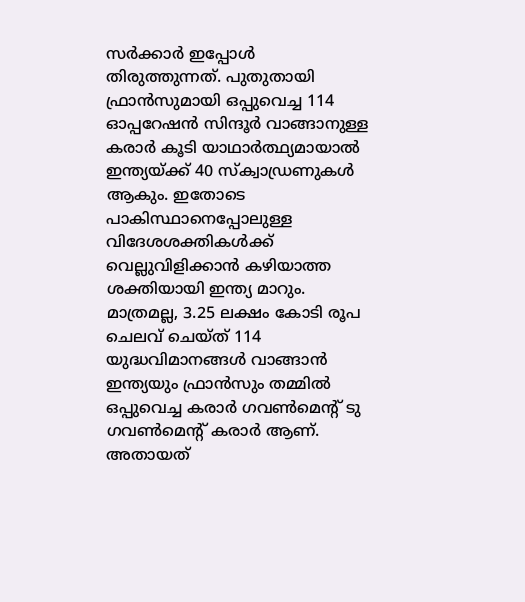സര്‍ക്കാര്‍ ഇപ്പോള്‍ തിരുത്തുന്നത്. പുതുതായി ഫ്രാന്‍സുമായി ഒപ്പുവെച്ച 114 ഓപ്പറേഷന്‍ സിന്ദൂര്‍ വാങ്ങാനുള്ള കരാര്‍ കൂടി യാഥാര്‍ത്ഥ്യമായാല്‍ ഇന്ത്യയ്‌ക്ക് 40 സ്ക്വാഡ്രണുകള്‍ ആകും. ഇതോടെ പാകിസ്ഥാനെപ്പോലുള്ള വിദേശശക്തികള്‍ക്ക് വെല്ലുവിളിക്കാന്‍ കഴിയാത്ത ശക്തിയായി ഇന്ത്യ മാറും. മാത്രമല്ല, 3.25 ലക്ഷം കോടി രൂപ ചെലവ് ചെയ്ത് 114 യുദ്ധവിമാനങ്ങള്‍ വാങ്ങാന്‍ ഇന്ത്യയും ഫ്രാന്‍സും തമ്മില്‍ ഒപ്പുവെച്ച കരാര്‍ ഗവണ്‍മെന്‍റ് ടു ഗവണ്‍മെന്‍റ് കരാര്‍ ആണ്. അതായത്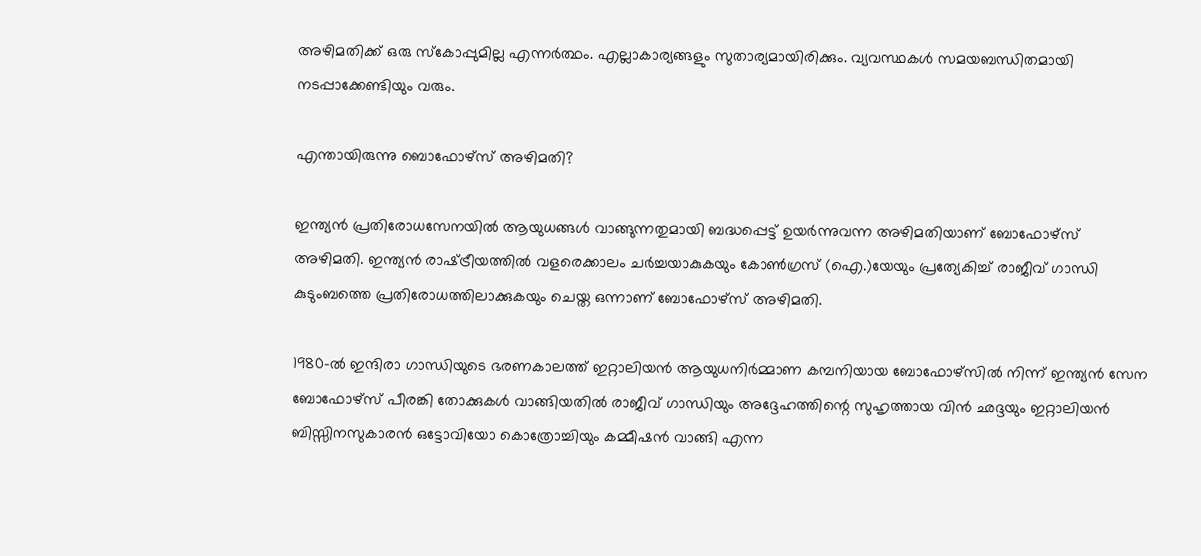അഴിമതിക്ക് ഒരു സ്കോപ്പുമില്ല എന്നര്‍ത്ഥം. എല്ലാകാര്യങ്ങളും സുതാര്യമായിരിക്കും. വ്യവസ്ഥകള്‍ സമയബന്ധിതമായി നടപ്പാക്കേണ്ടിയും വരും.

എന്തായിരുന്നു ബൊഫോഴ്സ് അഴിമതി?

ഇന്ത്യൻ പ്രതിരോധസേനയിൽ ആയുധങ്ങൾ വാങ്ങുന്നതുമായി ബദ്ധപ്പെട്ട് ഉയർന്നുവന്ന അഴിമതിയാണ് ബോഫോഴ്സ് അഴിമതി. ഇന്ത്യൻ രാഷ്‌ട്രീയത്തിൽ വളരെക്കാലം ചർച്ചയാകുകയും കോൺഗ്രസ് (ഐ.)യേയും പ്രത്യേകിച്ച് രാജീവ് ഗാന്ധി കുടുംബത്തെ പ്രതിരോധത്തിലാക്കുകയും ചെയ്ത ഒന്നാണ് ബോഫോഴ്സ് അഴിമതി.

1980-ൽ ഇന്ദിരാ ഗാന്ധിയുടെ ഭരണകാലത്ത് ഇറ്റാലിയൻ ആയുധനിർമ്മാണ കമ്പനിയായ ബോഫോഴ്സിൽ നിന്ന് ഇന്ത്യൻ സേന ബോഫോഴ്സ് പീരങ്കി തോക്കുകൾ വാങ്ങിയതിൽ രാജീവ് ഗാന്ധിയും അദ്ദേഹത്തിന്റെ സുഹൃത്തായ വിൻ ഛദ്ദയും ഇറ്റാലിയൻ ബിസ്സിനസുകാരൻ ഒട്ടോവിയോ കൊത്രോച്ചിയും കമ്മീഷൻ വാങ്ങി എന്ന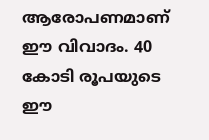ആരോപണമാണ് ഈ വിവാദം. 40 കോടി രൂപയുടെ ഈ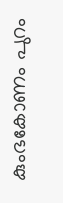കുംഭകോണം പുറം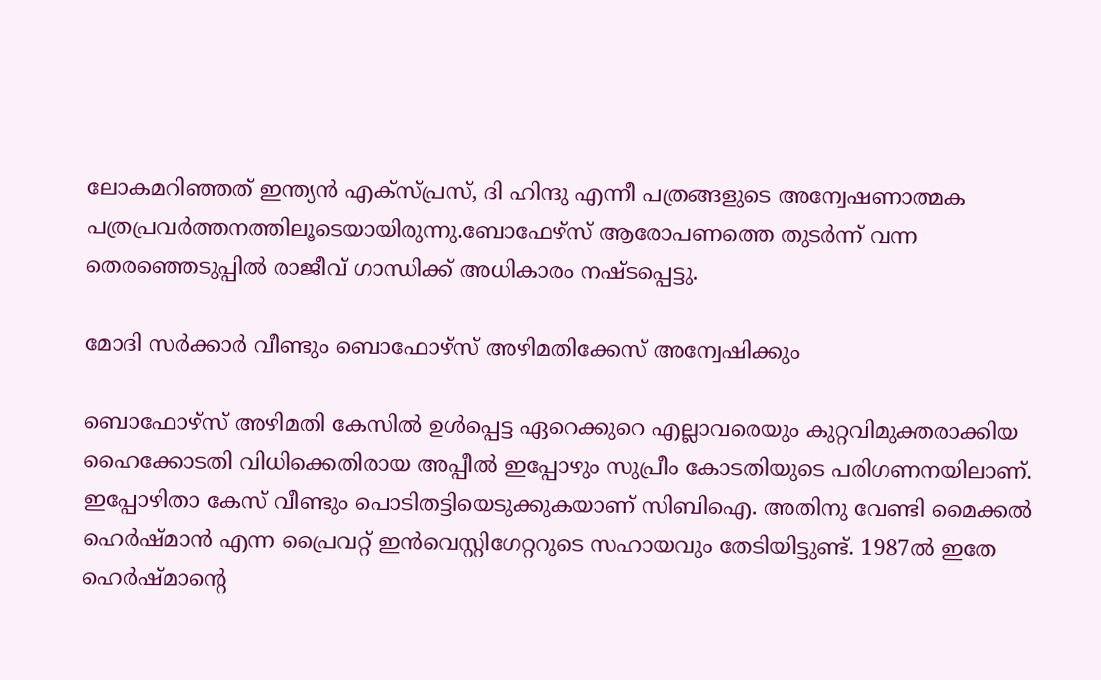ലോകമറിഞ്ഞത് ഇന്ത്യൻ എക്സ്പ്രസ്, ദി ഹിന്ദു എന്നീ പത്രങ്ങളുടെ അന്വേഷണാത്മക പത്രപ്രവർത്തനത്തിലൂടെയായിരുന്നു.ബോഫേഴ്സ് ആരോപണത്തെ തുടർന്ന് വന്ന തെരഞ്ഞെടുപ്പിൽ രാജീവ് ഗാന്ധിക്ക് അധികാരം നഷ്ടപ്പെട്ടു.

മോദി സര്‍ക്കാര്‍ വീണ്ടും ബൊഫോഴ്സ് അഴിമതിക്കേസ് അന്വേഷിക്കും

ബൊഫോഴ്സ് അഴിമതി കേസിൽ ഉൾപ്പെട്ട ഏറെക്കുറെ എല്ലാവരെയും കുറ്റവിമുക്തരാക്കിയ ഹൈക്കോടതി വിധിക്കെതിരായ അപ്പീൽ ഇപ്പോഴും സുപ്രീം കോടതിയുടെ പരിഗണനയിലാണ്. ഇപ്പോഴിതാ കേസ് വീണ്ടും പൊടിതട്ടിയെടുക്കുകയാണ് സിബിഐ. അതിനു വേണ്ടി മൈക്കൽ ഹെർഷ്‌മാൻ എന്ന പ്രൈവറ്റ് ഇൻവെസ്റ്റിഗേറ്ററുടെ സഹായവും തേടിയിട്ടുണ്ട്. 1987ൽ ഇതേ ഹെർഷ്‌മാന്റെ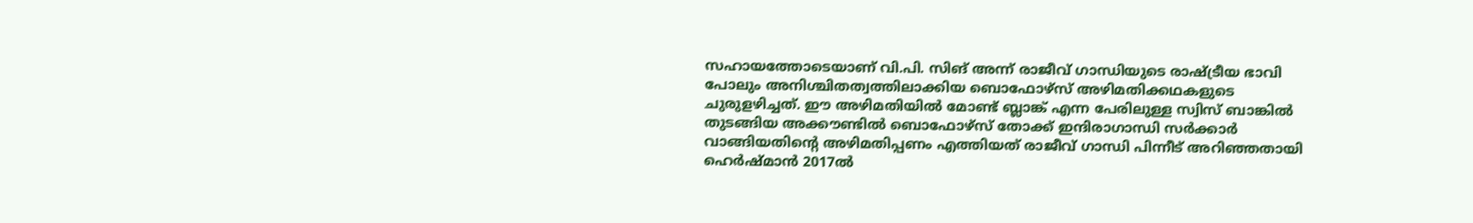സഹായത്തോടെയാണ് വി.പി. സിങ് അന്ന് രാജീവ് ഗാന്ധിയുടെ രാഷ്‌ട്രീയ ഭാവി പോലും അനിശ്ചിതത്വത്തിലാക്കിയ ബൊഫോഴ്സ് അഴിമതിക്കഥകളുടെ ചുരുളഴിച്ചത്. ഈ അഴിമതിയില്‍ മോണ്ട് ബ്ലാങ്ക് എന്ന പേരിലുള്ള സ്വിസ് ബാങ്കില്‍ തുടങ്ങിയ അക്കൗണ്ടില്‍ ബൊഫോഴ്സ് തോക്ക് ഇന്ദിരാഗാന്ധി സര്‍ക്കാര്‍ വാങ്ങിയതിന്റെ അഴിമതിപ്പണം എത്തിയത് രാജീവ് ഗാന്ധി പിന്നീട് അറിഞ്ഞതായി ഹെര്‍ഷ്മാന്‍ 2017ല്‍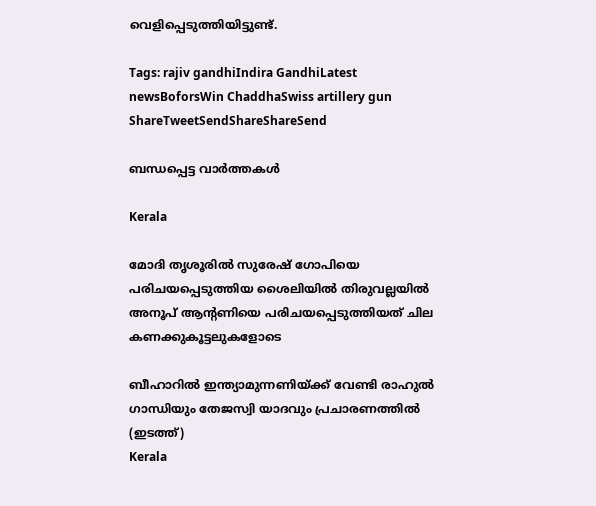വെളിപ്പെടുത്തിയിട്ടുണ്ട്.

Tags: rajiv gandhiIndira GandhiLatest newsBoforsWin ChaddhaSwiss artillery gun
ShareTweetSendShareShareSend

ബന്ധപ്പെട്ട വാര്‍ത്തകള്‍

Kerala

മോദി തൃശൂരില്‍ സുരേഷ് ഗോപിയെ പരിചയപ്പെടുത്തിയ ശൈലിയില്‍ തിരുവല്ലയില്‍ അനൂപ് ആന്‍റണിയെ പരിചയപ്പെടുത്തിയത് ചില കണക്കുകൂട്ടലുകളോടെ

ബീഹാറില്‍ ഇന്ത്യാമുന്നണിയ്ക്ക് വേണ്ടി രാഹുല്‍ ഗാന്ധിയും തേജസ്വി യാദവും പ്രചാരണത്തില്‍ (ഇടത്ത്)
Kerala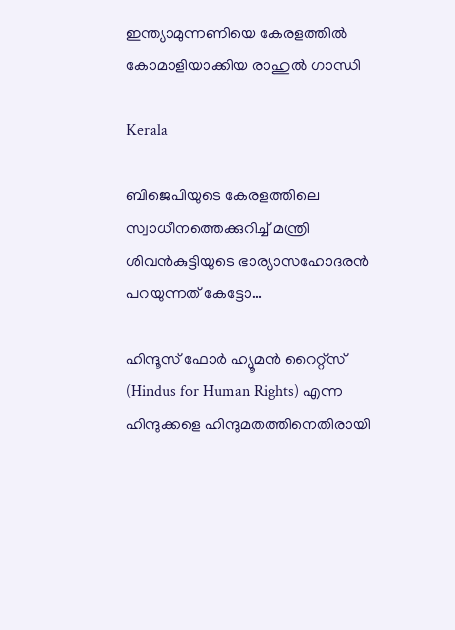ഇന്ത്യാമുന്നണിയെ കേരളത്തില്‍ കോമാളിയാക്കിയ രാഹുല്‍ ഗാന്ധി

Kerala

ബിജെപിയുടെ കേരളത്തിലെ സ്വാധീനത്തെക്കുറിച്ച് മന്ത്രി ശിവന്‍കുട്ടിയുടെ ഭാര്യാസഹോദരന്‍ പറയുന്നത് കേട്ടോ…

ഹിന്ദൂസ് ഫോര്‍ ഹ്യൂമന്‍ റൈറ്റ്സ് (Hindus for Human Rights) എന്ന ഹിന്ദുക്കളെ ഹിന്ദുമതത്തിനെതിരായി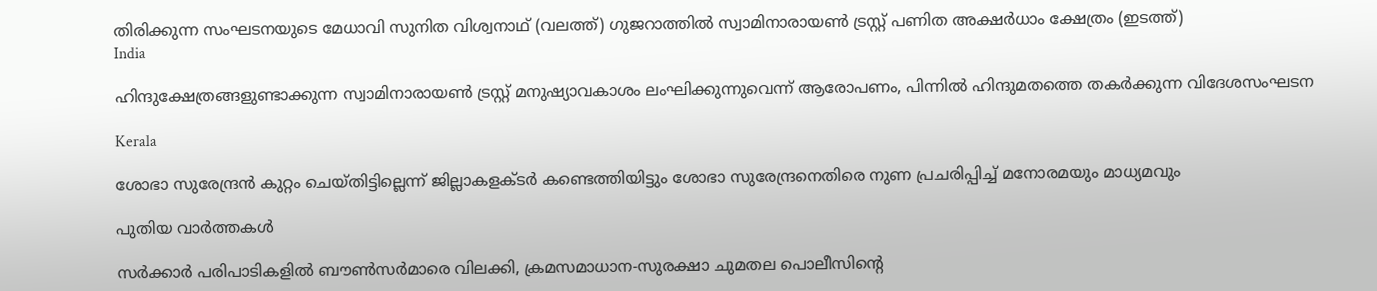തിരിക്കുന്ന സംഘടനയുടെ മേധാവി സുനിത വിശ്വനാഥ് (വലത്ത്) ഗുജറാത്തില്‍ സ്വാമിനാരായണ്‍ ട്രസ്റ്റ് പണിത അക്ഷര്‍ധാം ക്ഷേത്രം (ഇടത്ത്)
India

ഹിന്ദുക്ഷേത്രങ്ങളുണ്ടാക്കുന്ന സ്വാമിനാരായണ്‍ ട്രസ്റ്റ് മനുഷ്യാവകാശം ലംഘിക്കുന്നുവെന്ന് ആരോപണം, പിന്നില്‍ ഹിന്ദുമതത്തെ തകര്‍ക്കുന്ന വിദേശസംഘടന

Kerala

ശോഭാ സുരേന്ദ്രന്‍ കുറ്റം ചെയ്തിട്ടില്ലെന്ന് ജില്ലാകളക്ടര്‍ കണ്ടെത്തിയിട്ടും ശോഭാ സുരേന്ദ്രനെതിരെ നുണ പ്രചരിപ്പിച്ച് മനോരമയും മാധ്യമവും

പുതിയ വാര്‍ത്തകള്‍

സര്‍ക്കാര്‍ പരിപാടികളില്‍ ബൗണ്‍സര്‍മാരെ വിലക്കി, ക്രമസമാധാന-സുരക്ഷാ ചുമതല പൊലീസിന്റെ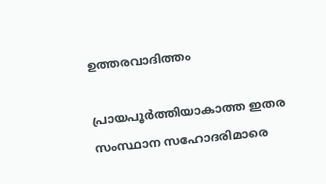ഉത്തരവാദിത്തം

പ്രായപൂര്‍ത്തിയാകാത്ത ഇതര സംസ്ഥാന സഹോദരിമാരെ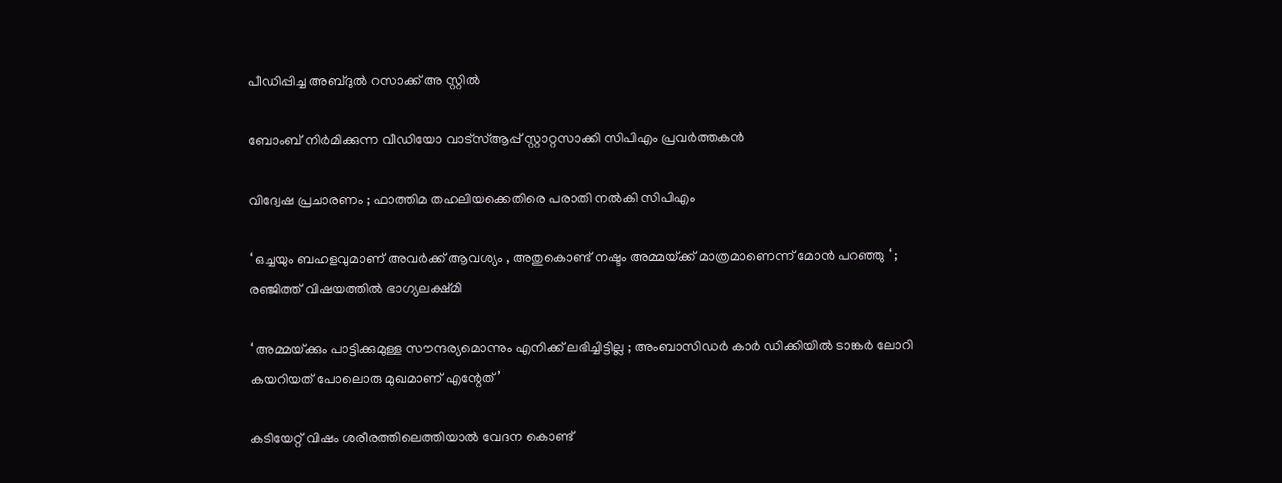പീഡിപ്പിച്ച അബ്ദുല്‍ റസാക്ക് അ സ്റ്റില്‍

ബോംബ് നിര്‍മിക്കുന്ന വീഡിയോ വാട്‌സ്ആപ്പ് സ്റ്റാറ്റസാക്കി സിപിഎം പ്രവര്‍ത്തകന്‍

വിദ്വേഷ പ്രചാരണം ; ഫാത്തിമ തഹലിയക്കെതിരെ പരാതി നല്‍കി സിപിഎം

‘ ഒച്ചയും ബഹളവുമാണ് അവർക്ക് ആവശ്യം , അതുകൊണ്ട് നഷ്ടം അമ്മയ്‌ക്ക് മാത്രമാണെന്ന് മോൻ പറഞ്ഞു ‘ ; രഞ്ജിത്ത് വിഷയത്തിൽ ഭാഗ്യലക്ഷ്മി

‘ അമ്മയ്‌ക്കും പാട്ടിക്കുമുള്ള സൗന്ദര്യമൊന്നും എനിക്ക് ലഭിച്ചിട്ടില്ല ; അംബാസിഡർ‌ കാർ ഡിക്കിയിൽ ടാങ്കർ ലോറി കയറിയത് പോലൊരു മുഖമാണ് എന്റേത്’

കടിയേറ്റ് വിഷം ശരീരത്തിലെത്തിയാൽ വേദന കൊണ്ട്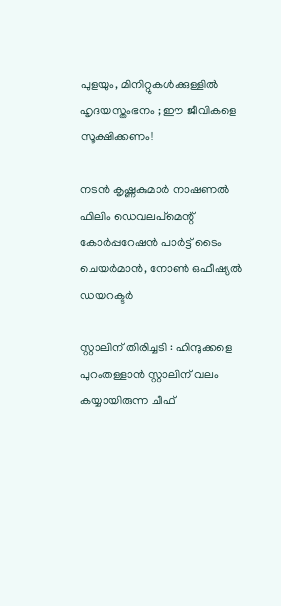പുളയും, മിനിറ്റുകൾക്കുള്ളിൽ ഹൃദയസ്തംഭനം ; ഈ ജീവികളെ സൂക്ഷിക്കണം!

നടന്‍ കൃഷ്ണകുമാര്‍ നാഷണല്‍ ഫിലിം ഡെവലപ്മെന്റ് കോര്‍പ്പറേഷന്‍ പാര്‍ട്ട് ടൈം ചെയര്‍മാന്‍, നോണ്‍ ഒഫീഷ്യല്‍ ഡയറക്ടര്‍

സ്റ്റാലിന് തിരിച്ചടി : ഹിന്ദുക്കളെ പുറംതള്ളാൻ സ്റ്റാലിന് വലം കയ്യായിരുന്ന ചീഫ്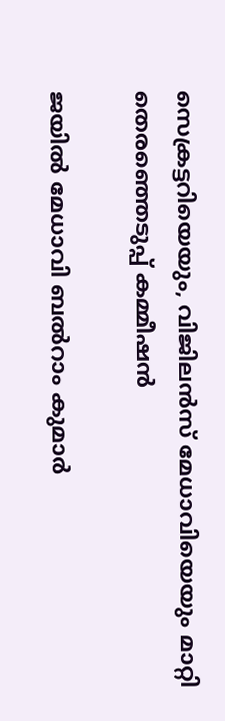സെക്രട്ടറിയെയും, വിജിലൻസ് മേധാവിയെയും മാറ്റി തെരഞ്ഞെടുപ്പ് കമ്മീഷൻ

ജയില്‍ മേധാവി ബല്‍റാം കുമാര്‍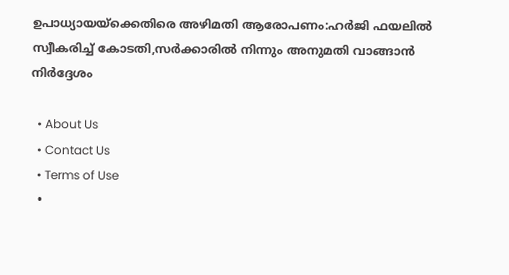ഉപാധ്യായയ്‌ക്കെതിരെ അഴിമതി ആരോപണം:ഹര്‍ജി ഫയലില്‍ സ്വീകരിച്ച് കോടതി,സര്‍ക്കാരില്‍ നിന്നും അനുമതി വാങ്ങാന്‍ നിര്‍ദ്ദേശം

  • About Us
  • Contact Us
  • Terms of Use
  •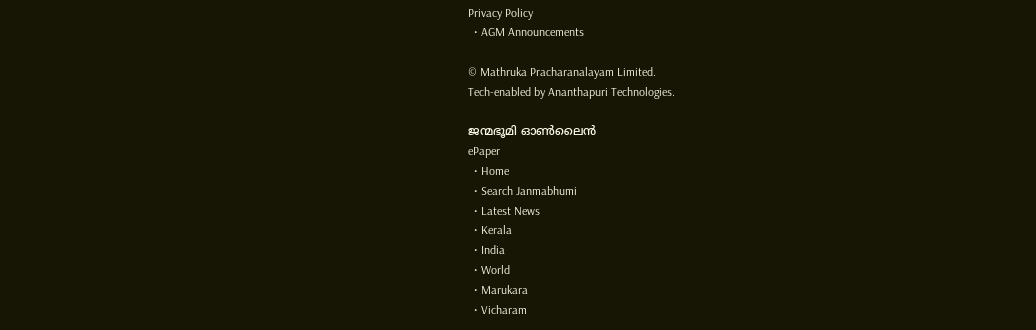Privacy Policy
  • AGM Announcements

© Mathruka Pracharanalayam Limited.
Tech-enabled by Ananthapuri Technologies.

ജന്മഭൂമി ഓണ്‍ലൈന്‍
ePaper
  • Home
  • Search Janmabhumi
  • Latest News
  • Kerala
  • India
  • World
  • Marukara
  • Vicharam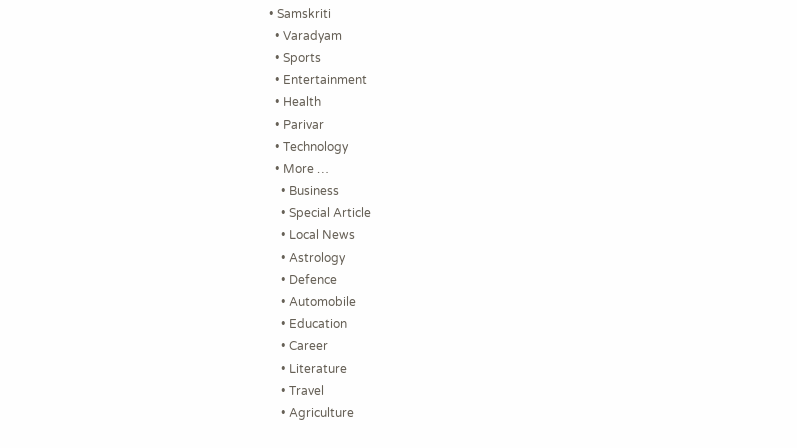• Samskriti
  • Varadyam
  • Sports
  • Entertainment
  • Health
  • Parivar
  • Technology
  • More …
    • Business
    • Special Article
    • Local News
    • Astrology
    • Defence
    • Automobile
    • Education
    • Career
    • Literature
    • Travel
    • Agriculture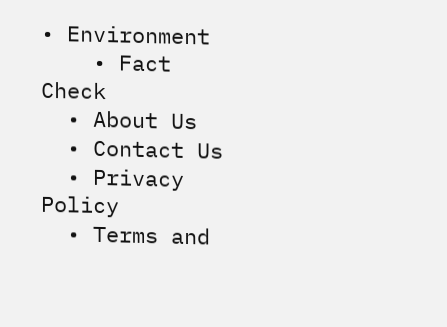• Environment
    • Fact Check
  • About Us
  • Contact Us
  • Privacy Policy
  • Terms and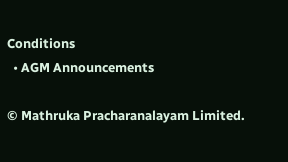Conditions
  • AGM Announcements

© Mathruka Pracharanalayam Limited.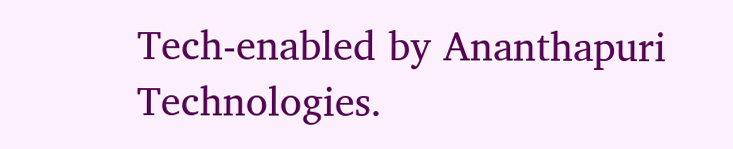Tech-enabled by Ananthapuri Technologies.